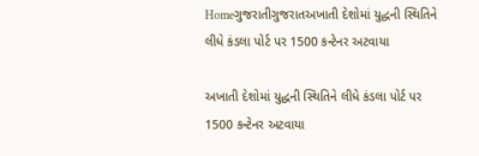Homeગુજરાતીગુજરાતઅખાતી દેશોમાં યુદ્ધની સ્થિતિને લીધે કંડલા પોર્ટ પર 1500 કન્ટેનર અટવાયા

અખાતી દેશોમાં યુદ્ધની સ્થિતિને લીધે કંડલા પોર્ટ પર 1500 કન્ટેનર અટવાયા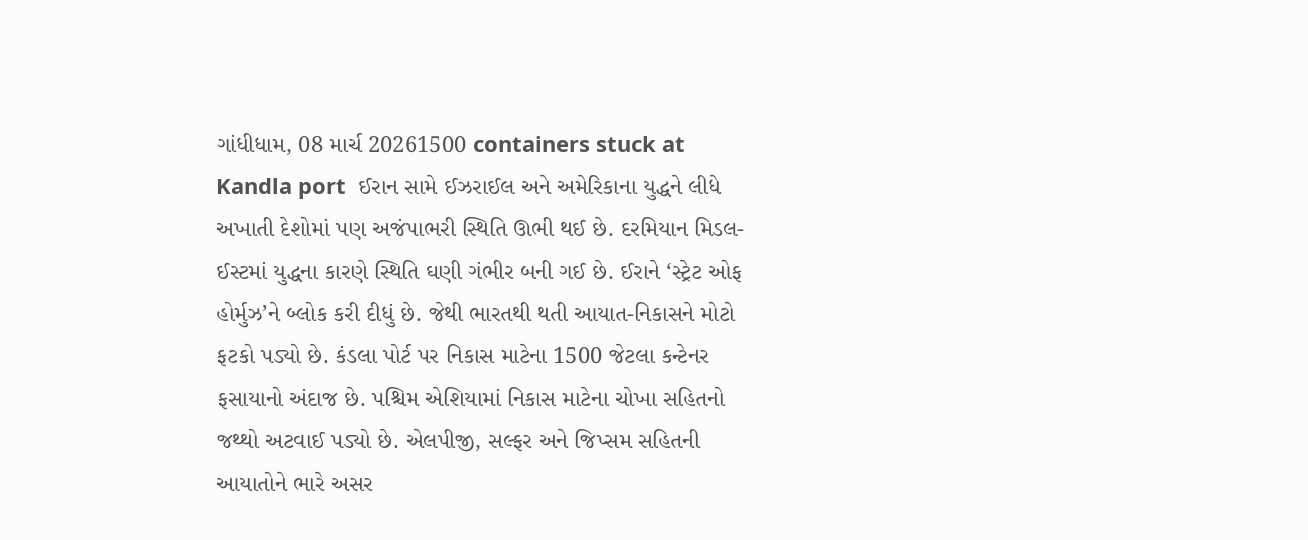ગાંધીધામ, 08 માર્ચ 20261500 containers stuck at Kandla port  ઈરાન સામે ઈઝરાઈલ અને અમેરિકાના યુદ્ધને લીધે અખાતી દેશોમાં પણ અજંપાભરી સ્થિતિ ઊભી થઈ છે. દરમિયાન મિડલ-ઈસ્ટમાં યુદ્ધના કારણે સ્થિતિ ઘણી ગંભીર બની ગઈ છે. ઈરાને ‘સ્ટ્રેટ ઓફ હોર્મુઝ’ને બ્લોક કરી દીધું છે. જેથી ભારતથી થતી આયાત-નિકાસને મોટો ફટકો પડ્યો છે. કંડલા પોર્ટ પર નિકાસ માટેના 1500 જેટલા કન્ટેનર ફસાયાનો અંદાજ છે. પશ્ચિમ એશિયામાં નિકાસ માટેના ચોખા સહિતનો જથ્થો અટવાઈ પડ્યો છે. એલપીજી, સલ્ફર અને જિપ્સમ સહિતની આયાતોને ભારે અસર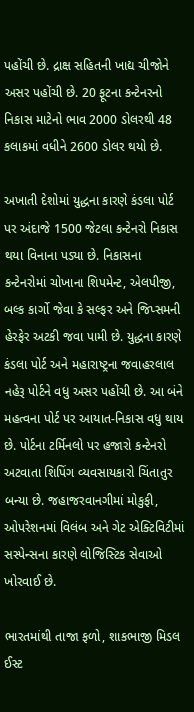પહોંચી છે. દ્રાક્ષ સહિતની ખાદ્ય ચીજોને અસર પહોંચી છે. 20 ફૂટના કન્ટેનરનો નિકાસ માટેનો ભાવ 2000 ડોલરથી 48 કલાકમાં વધીને 2600 ડોલર થયો છે.

અખાતી દેશોમાં યુદ્ધના કારણે કંડલા પોર્ટ પર અંદાજે 1500 જેટલા કન્ટેનરો નિકાસ થયા વિનાના પડ્યા છે. નિકાસના કન્ટેનરોમાં ચોખાના શિપમેન્ટ, એલપીજી, બલ્ક કાર્ગો જેવા કે સલ્ફર અને જિપ્સમની હેરફેર અટકી જવા પામી છે. યુદ્ધના કારણે કંડલા પોર્ટ અને મહારાષ્ટ્રના જવાહરલાલ નહેરૂ પોર્ટને વધુ અસર પહોંચી છે. આ બંને મહત્વના પોર્ટ પર આયાત-નિકાસ વધુ થાય છે. પોર્ટના ટર્મિનલો પર હજારો કન્ટેનરો અટવાતા શિપિંગ વ્યવસાયકારો ચિંતાતુર બન્યા છે. જહાજરવાનગીમાં મોકુફી, ઓપરેશનમાં વિલંબ અને ગેટ એક્ટિવિટીમાં સસ્પેન્સના કારણે લોજિસ્ટિક સેવાઓ ખોરવાઈ છે.

ભારતમાંથી તાજા ફળો, શાકભાજી મિડલ ઈસ્ટ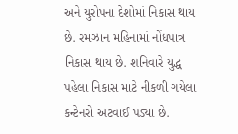અને યુરોપના દેશોમાં નિકાસ થાય છે. રમઝાન મહિનામાં નોંધપાત્ર નિકાસ થાય છે. શનિવારે યુદ્ધ પહેલા નિકાસ માટે નીકળી ગયેલા કન્ટેનરો અટવાઈ પડ્યા છે.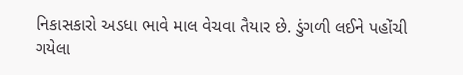નિકાસકારો અડધા ભાવે માલ વેચવા તૈયાર છે. ડુંગળી લઈને પહોંચી ગયેલા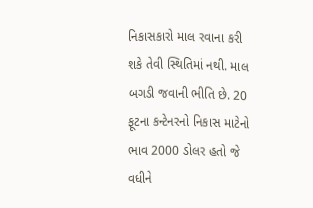નિકાસકારો માલ રવાના કરી શકે તેવી સ્થિતિમાં નથી. માલ બગડી જવાની ભીતિ છે. 20 ફૂટના કન્ટેનરનો નિકાસ માટેનો ભાવ 2000 ડોલર હતો જે વધીને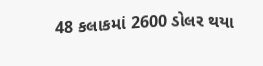48 કલાકમાં 2600 ડોલર થયા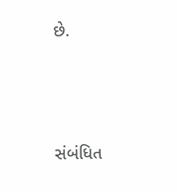છે.



સંબંધિત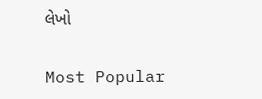લેખો

Most Popular